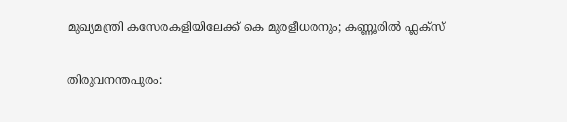മുഖ്യമന്ത്രി കസേരകളിയിലേക്ക് കെ മുരളീധരനും; കണ്ണൂരിൽ ഫ്ലക്സ്

തിരുവനന്തപുരം: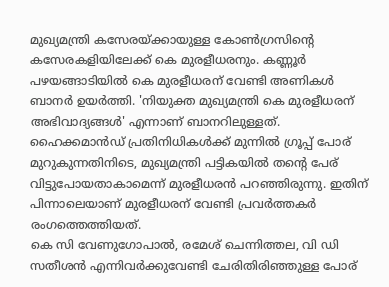മുഖ്യമന്ത്രി കസേരയ്ക്കായുള്ള കോൺഗ്രസിന്റെ കസേരകളിയിലേക്ക് കെ മുരളീധരനും. കണ്ണൂർ പഴയങ്ങാടിയിൽ കെ മുരളീധരന് വേണ്ടി അണികൾ ബാനർ ഉയർത്തി. 'നിയുക്ത മുഖ്യമന്ത്രി കെ മുരളീധരന് അഭിവാദ്യങ്ങൾ' എന്നാണ് ബാനറിലുള്ളത്. ഹൈക്കമാൻഡ് പ്രതിനിധികൾക്ക് മുന്നിൽ ഗ്രൂപ്പ് പോര് മുറുകുന്നതിനിടെ, മുഖ്യമന്ത്രി പട്ടികയിൽ തന്റെ പേര് വിട്ടുപോയതാകാമെന്ന് മുരളീധരൻ പറഞ്ഞിരുന്നു. ഇതിന് പിന്നാലെയാണ് മുരളീധരന് വേണ്ടി പ്രവർത്തകർ രംഗത്തെത്തിയത്.
കെ സി വേണുഗോപാൽ, രമേശ് ചെന്നിത്തല, വി ഡി സതീശൻ എന്നിവർക്കുവേണ്ടി ചേരിതിരിഞ്ഞുള്ള പോര്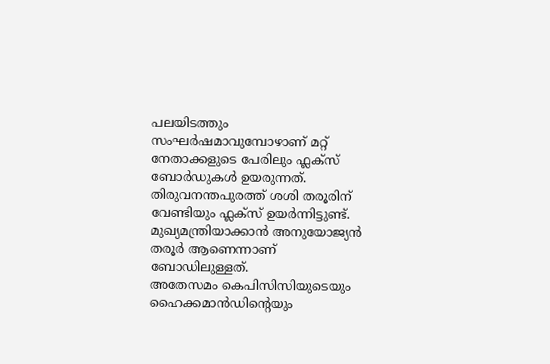പലയിടത്തും സംഘർഷമാവുമ്പോഴാണ് മറ്റ് നേതാക്കളുടെ പേരിലും ഫ്ലക്സ് ബോർഡുകൾ ഉയരുന്നത്. തിരുവനന്തപുരത്ത് ശശി തരൂരിന് വേണ്ടിയും ഫ്ലക്സ് ഉയർന്നിട്ടുണ്ട്. മുഖ്യമന്ത്രിയാക്കാൻ അനുയോജ്യൻ തരൂർ ആണെന്നാണ് ബോഡിലുള്ളത്.
അതേസമം കെപിസിസിയുടെയും ഹൈക്കമാൻഡിന്റെയും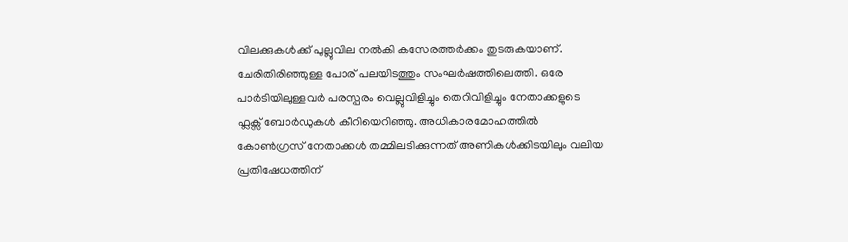വിലക്കുകൾക്ക് പുല്ലുവില നൽകി കസേരത്തർക്കം തുടരുകയാണ്. ചേരിതിരിഞ്ഞുള്ള പോര് പലയിടത്തും സംഘർഷത്തിലെത്തി. ഒരേ പാർടിയിലുള്ളവർ പരസ്പരം വെല്ലുവിളിച്ചും തെറിവിളിച്ചും നേതാക്കളുടെ ഫ്ലക്സ് ബോർഡുകൾ കീറിയെറിഞ്ഞു. അധികാരമോഹത്തിൽ കോൺഗ്രസ് നേതാക്കൾ തമ്മിലടിക്കുന്നത് അണികൾക്കിടയിലും വലിയ പ്രതിഷേധത്തിന്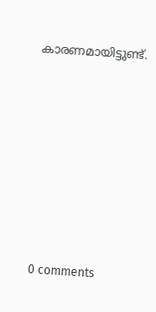കാരണമായിട്ടുണ്ട്.









0 comments